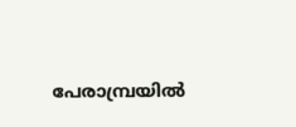പേരാമ്പ്രയിൽ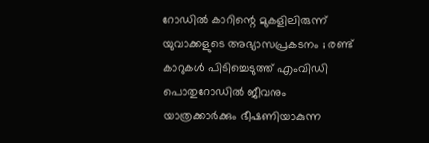റോഡിൽ കാറിന്റെ മുകളിലിരുന്ന് യുവാക്കളുടെ അഭ്യാസപ്രകടനം ; രണ്ട് കാറുകൾ പിടിച്ചെടുത്ത് എംവിഡി
പൊതുറോഡിൽ ജീവനും യാത്രക്കാർക്കും ഭീഷണിയാകുന്ന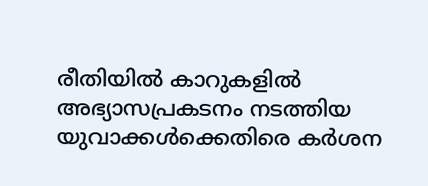രീതിയിൽ കാറുകളിൽ അഭ്യാസപ്രകടനം നടത്തിയ യുവാക്കൾക്കെതിരെ കർശന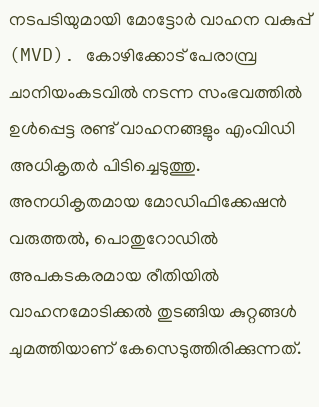നടപടിയുമായി മോട്ടോർ വാഹന വകുപ്പ് (MVD). കോഴിക്കോട് പേരാമ്പ്ര ചാനിയംകടവിൽ നടന്ന സംഭവത്തിൽ ഉൾപ്പെട്ട രണ്ട് വാഹനങ്ങളും എംവിഡി അധികൃതർ പിടിച്ചെടുത്തു. അനധികൃതമായ മോഡിഫിക്കേഷൻ വരുത്തൽ, പൊതുറോഡിൽ അപകടകരമായ രീതിയിൽ വാഹനമോടിക്കൽ തുടങ്ങിയ കുറ്റങ്ങൾ ചുമത്തിയാണ് കേസെടുത്തിരിക്കുന്നത്.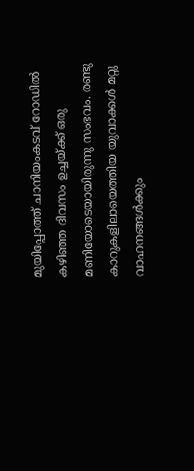മുയിപ്പോത്ത് ചാനിയംകടവ് റോഡിൽ കഴിഞ്ഞ ദിവസം ഉച്ചയ്ക്ക് ഒരു മണിയോടെയായിരുന്നു സംഭവം. രണ്ടു കാറുകളിലായെത്തിയ യുവാക്കൾ മറ്റു വാഹനങ്ങൾക്കും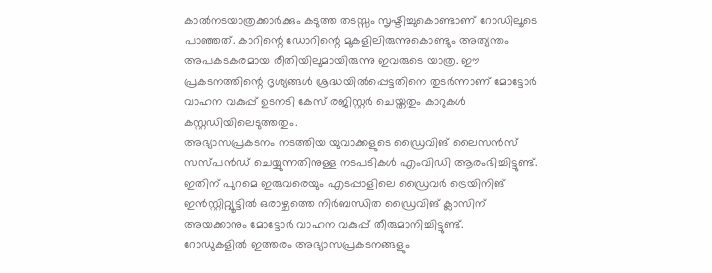കാൽനടയാത്രക്കാർക്കും കടുത്ത തടസ്സം സൃഷ്ടിച്ചുകൊണ്ടാണ് റോഡിലൂടെ പാഞ്ഞത്. കാറിന്റെ ഡോറിന്റെ മുകളിലിരുന്നുകൊണ്ടും അത്യന്തം അപകടകരമായ രീതിയിലുമായിരുന്നു ഇവരുടെ യാത്ര. ഈ പ്രകടനത്തിന്റെ ദൃശ്യങ്ങൾ ശ്രദ്ധയിൽപ്പെട്ടതിനെ തുടർന്നാണ് മോട്ടോർ വാഹന വകുപ്പ് ഉടനടി കേസ് രജിസ്റ്റർ ചെയ്തതും കാറുകൾ കസ്റ്റഡിയിലെടുത്തതും.
അഭ്യാസപ്രകടനം നടത്തിയ യുവാക്കളുടെ ഡ്രൈവിങ് ലൈസൻസ് സസ്പൻഡ് ചെയ്യുന്നതിനുള്ള നടപടികൾ എംവിഡി ആരംഭിച്ചിട്ടുണ്ട്. ഇതിന് പുറമെ ഇരുവരെയും എടപ്പാളിലെ ഡ്രൈവർ ട്രെയിനിങ് ഇൻസ്റ്റിറ്റ്യൂട്ടിൽ ഒരാഴ്ചത്തെ നിർബന്ധിത ഡ്രൈവിങ് ക്ലാസിന് അയക്കാനും മോട്ടോർ വാഹന വകുപ്പ് തീരുമാനിച്ചിട്ടുണ്ട്.
റോഡുകളിൽ ഇത്തരം അഭ്യാസപ്രകടനങ്ങളും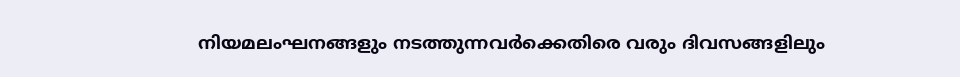നിയമലംഘനങ്ങളും നടത്തുന്നവർക്കെതിരെ വരും ദിവസങ്ങളിലും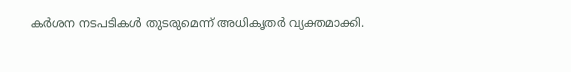കർശന നടപടികൾ തുടരുമെന്ന് അധികൃതർ വ്യക്തമാക്കി.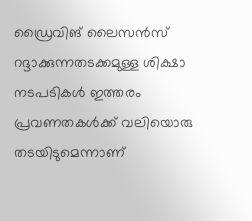ഡ്രൈവിങ് ലൈസൻസ് റദ്ദാക്കുന്നതടക്കമുള്ള ശിക്ഷാ നടപടികൾ ഇത്തരം പ്രവണതകൾക്ക് വലിയൊരു തടയിടുമെന്നാണ്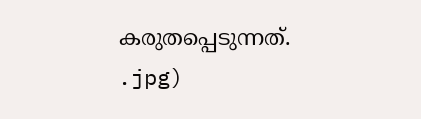കരുതപ്പെടുന്നത്.
.jpg)